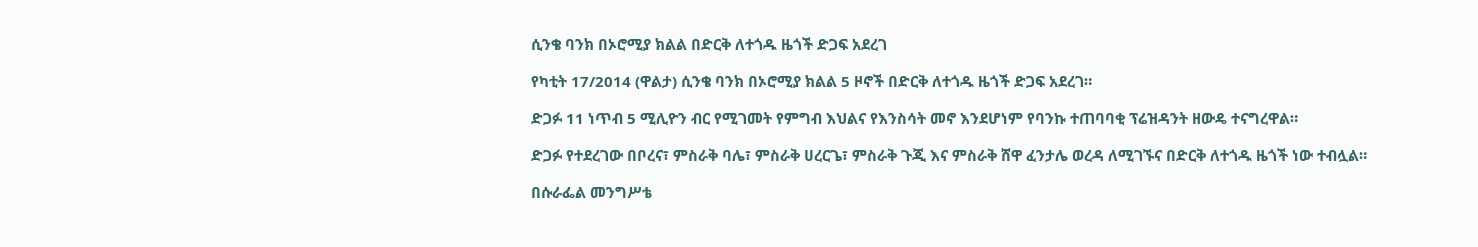ሲንቄ ባንክ በኦሮሚያ ክልል በድርቅ ለተጎዱ ዜጎች ድጋፍ አደረገ

የካቲት 17/2014 (ዋልታ) ሲንቄ ባንክ በኦሮሚያ ክልል 5 ዞኖች በድርቅ ለተጎዱ ዜጎች ድጋፍ አደረገ።

ድጋፉ 11 ነጥብ 5 ሚሊዮን ብር የሚገመት የምግብ እህልና የእንስሳት መኖ እንደሆነም የባንኩ ተጠባባቂ ፕሬዝዳንት ዘውዴ ተናግረዋል።

ድጋፉ የተደረገው በቦረና፣ ምስራቅ ባሌ፣ ምስራቅ ሀረርጌ፣ ምስራቅ ጉጂ እና ምስራቅ ሸዋ ፈንታሌ ወረዳ ለሚገኙና በድርቅ ለተጎዱ ዜጎች ነው ተብሏል።

በሱራፌል መንግሥቴ